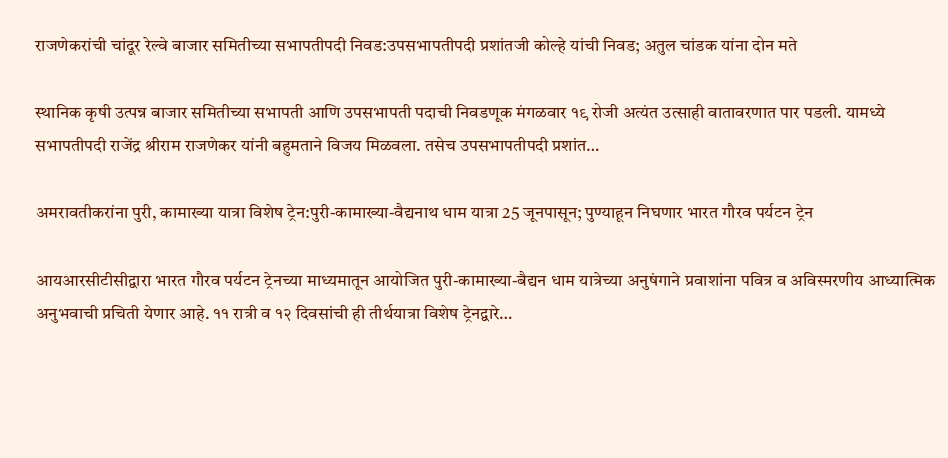राजणेकरांची चांदूर रेल्वे बाजार समितीच्या सभापतीपदी निवड:उपसभापतीपदी प्रशांतजी कोल्हे यांची निवड; अतुल चांडक यांना दोन मते

स्थानिक कृषी उत्पन्न बाजार समितीच्या सभापती आणि उपसभापती पदाची निवडणूक मंगळवार १९ रोजी अत्यंत उत्साही वातावरणात पार पडली. यामध्ये सभापतीपदी राजेंद्र श्रीराम राजणेकर यांनी बहुमताने विजय मिळवला. तसेच उपसभापतीपदी प्रशांत…

अमरावतीकरांना पुरी, कामाख्या यात्रा विशेष ट्रेन:पुरी-कामाख्या-वैद्यनाथ धाम यात्रा 25 जूनपासून; पुण्याहून निघणार भारत गौरव पर्यटन ट्रेन

आयआरसीटीसीद्वारा भारत गौरव पर्यटन ट्रेनच्या माध्यमातून आयोजित पुरी-कामाख्या-बैद्यन धाम यात्रेच्या अनुषंगाने प्रवाशांना पवित्र व अविस्मरणीय आध्यात्मिक अनुभवाची प्रचिती येणार आहे. ११ रात्री व १२ दिवसांची ही तीर्थयात्रा विशेष ट्रेनद्वारे…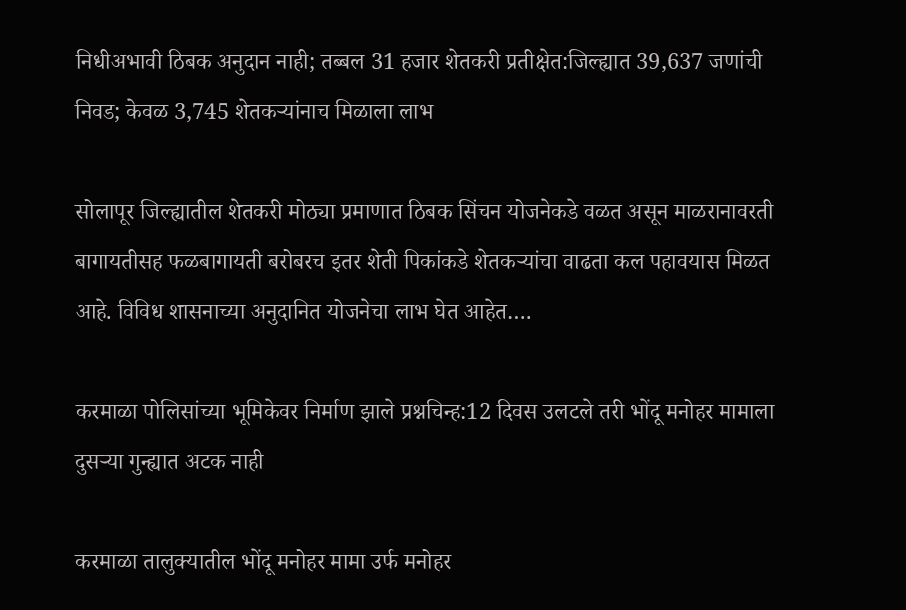निधीअभावी ठिबक अनुदान नाही; तब्बल 31 हजार शेतकरी प्रतीक्षेत:जिल्ह्यात 39,637 जणांची निवड; केवळ 3,745 शेतकऱ्यांनाच मिळाला लाभ

सोलापूर जिल्ह्यातील शेतकरी मोठ्या प्रमाणात ठिबक सिंचन योजनेकडे वळत असून माळरानावरती बागायतीसह फळबागायती बरोबरच इतर शेती पिकांकडे शेतकऱ्यांचा वाढता कल पहावयास मिळत आहे. विविध शासनाच्या अनुदानित योजनेचा लाभ घेत आहेत….

करमाळा पोलिसांच्या भूमिकेवर निर्माण झाले प्रश्नचिन्ह:12 दिवस उलटले तरी भोंदू मनोहर मामाला दुसऱ्या गुन्ह्यात अटक नाही

करमाळा तालुक्यातील भोंदू मनोहर मामा उर्फ मनोहर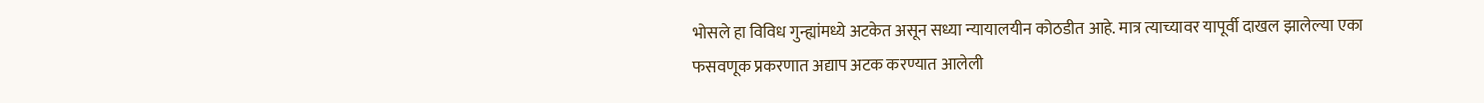भोसले हा विविध गुन्ह्यांमध्ये अटकेत असून सध्या न्यायालयीन कोठडीत आहे. मात्र त्याच्यावर यापूर्वी दाखल झालेल्या एका फसवणूक प्रकरणात अद्याप अटक करण्यात आलेली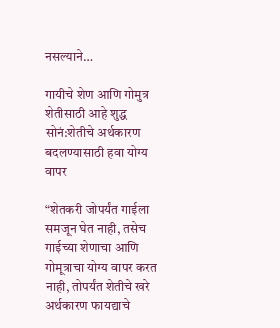नसल्याने…

गायीचे शेण आणि गोमुत्र शेतीसाठी आहे शुद्ध सोनं:शेतीचे अर्थकारण बदलण्यासाठी हवा योग्य वापर

“शेतकरी जोपर्यंत गाईला समजून घेत नाही, तसेच गाईच्या शेणाचा आणि गोमूत्राचा योग्य वापर करत नाही, तोपर्यंत शेतीचे खरे अर्थकारण फायद्याचे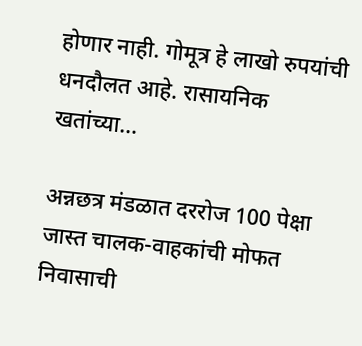होणार नाही. गोमूत्र हे लाखो रुपयांची धनदौलत आहे. रासायनिक खतांच्या…

अन्नछत्र मंडळात दररोज 100 पेक्षा जास्त चालक-वाहकांची मोफत निवासाची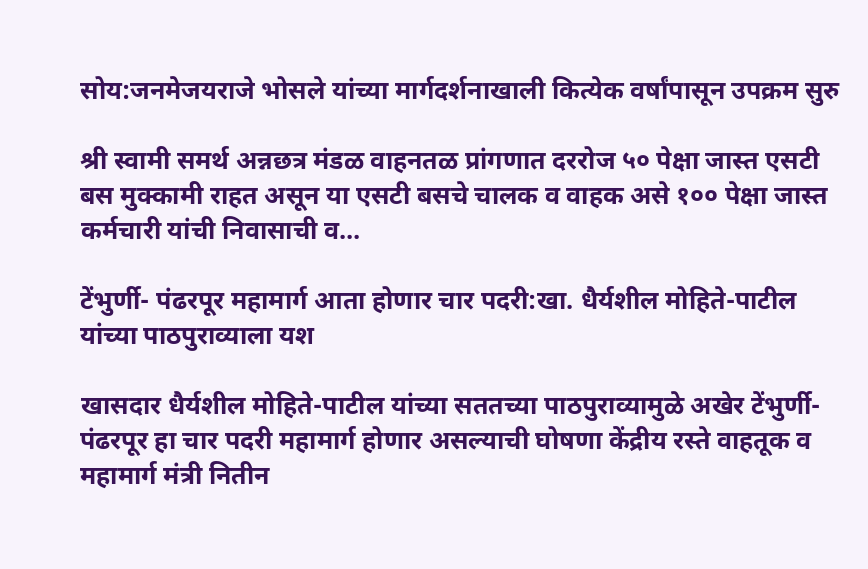सोय:जनमेजयराजे भोसले यांच्या मार्गदर्शनाखाली कित्येक वर्षांपासून उपक्रम सुरु

श्री स्वामी समर्थ अन्नछत्र मंडळ वाहनतळ प्रांगणात दररोज ५० पेक्षा जास्त एसटी बस मुक्कामी राहत असून या एसटी बसचे चालक व वाहक असे १०० पेक्षा जास्त कर्मचारी यांची निवासाची व…

टेंभुर्णी- पंढरपूर महामार्ग आता होणार चार पदरी:खा. धैर्यशील मोहिते-पाटील यांच्या पाठपुराव्याला यश

खासदार धैर्यशील मोहिते-पाटील यांच्या सततच्या पाठपुराव्यामुळे अखेर टेंभुर्णी- पंढरपूर हा चार पदरी महामार्ग होणार असल्याची घोषणा केंद्रीय रस्ते वाहतूक व महामार्ग मंत्री नितीन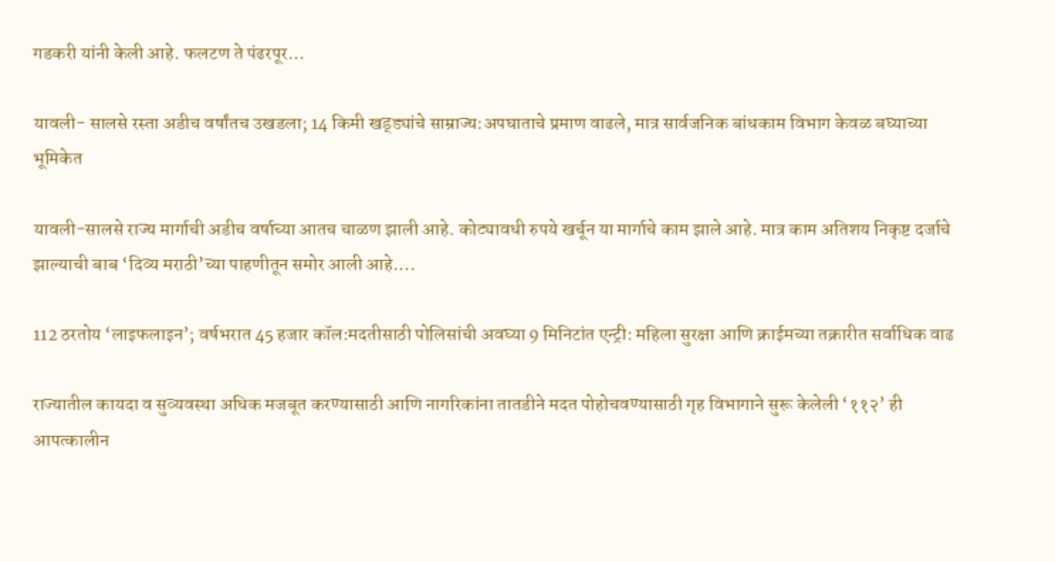गडकरी यांनी केली आहे. फलटण ते पंढरपूर…

यावली- सालसे रस्ता अडीच वर्षांतच उखडला; 14 किमी खड्ड्यांचे साम्राज्य:अपघाताचे प्रमाण वाढले, मात्र सार्वजनिक बांधकाम विभाग केवळ बघ्याच्या भूमिकेत

यावली-सालसे राज्य मार्गाची अडीच वर्षाच्या आतच चाळण झाली आहे. कोट्यावधी रुपये खर्चून या मार्गाचे काम झाले आहे. मात्र काम अतिशय निकृष्ट दर्जाचे झाल्याची बाब ‘दिव्य मराठी’च्या पाहणीतून समोर आली आहे….

112 ठरतोय ‘लाइफलाइन’; वर्षभरात 45 हजार कॉल:मदतीसाठी पोलिसांची अवघ्या 9 मिनिटांत एन्ट्री: महिला सुरक्षा आणि क्राईमच्या तक्रारीत सर्वाधिक वाढ

राज्यातील कायदा व सुव्यवस्था अधिक मजबूत करण्यासाठी आणि नागरिकांना तातडीने मदत पोहोचवण्यासाठी गृह विभागाने सुरू केलेली ‘११२’ ही आपत्कालीन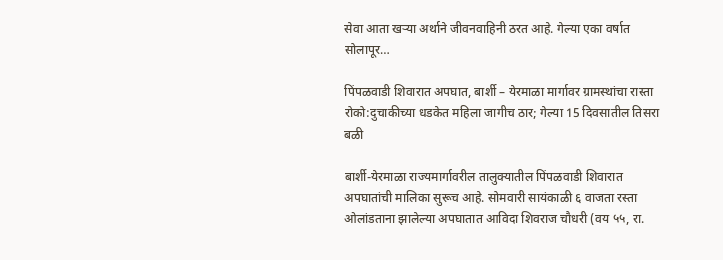सेवा आता खऱ्या अर्थाने जीवनवाहिनी ठरत आहे. गेल्या एका वर्षात सोलापूर…

पिंपळवाडी शिवारात अपघात, बार्शी – येरमाळा मार्गावर ग्रामस्थांचा रास्ता रोको:दुचाकीच्या धडकेत महिला जागीच ठार; गेल्या 15 दिवसातील तिसरा बळी

बार्शी-येरमाळा राज्यमार्गावरील तालुक्यातील पिंपळवाडी शिवारात अपघातांची मालिका सुरूच आहे. सोमवारी सायंकाळी ६ वाजता रस्ता ओलांडताना झालेल्या अपघातात आविदा शिवराज चौधरी (वय ५५, रा.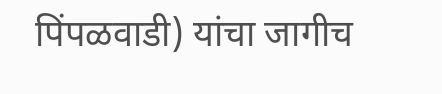पिंपळवाडी) यांचा जागीच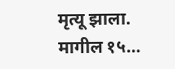मृत्यू झाला. मागील १५…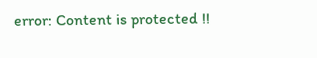error: Content is protected !!